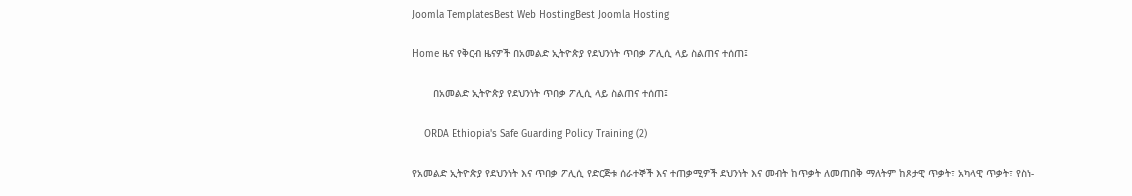Joomla TemplatesBest Web HostingBest Joomla Hosting

Home ዜና የቅርብ ዜናዎች በአመልድ ኢትዮጵያ የደህንነት ጥበቃ ፖሊሲ ላይ ስልጠና ተሰጠ፤

       በአመልድ ኢትዮጵያ የደህንነት ጥበቃ ፖሊሲ ላይ ስልጠና ተሰጠ፤

    ORDA Ethiopia's Safe Guarding Policy Training (2)

የአመልድ ኢትዮጵያ የደህንነት እና ጥበቃ ፖሊሲ የድርጅቱ ሰራተኞች እና ተጠቃሚዎች ደህንነት እና መብት ከጥቃት ለመጠበቅ ማለትም ከጾታዊ ጥቃት፣ አካላዊ ጥቃት፣ የስነ-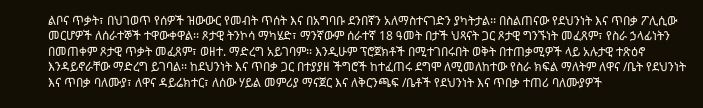ልቦና ጥቃት፣ በህገወጥ የሰዎች ዝውውር የመብት ጥሰት እና በአግባቡ ደንበኛን አለማስተናገድን ያካትታል፡፡ በስልጠናው የደህንነት እና ጥበቃ ፖሊሲው መርሆዎች ለሰራተኞች ተዋውቀዋል፡፡ ጾታዊ ትንኮሳ ማካሄድ፣ ማንኛውም ሰራተኛ 18 ዓመት በታች ህጻናት ጋር ጾታዊ ግንኙነት መፈጸም፣ የስራ ኃላፊነትን በመጠቀም ጾታዊ ጥቃት መፈጸም፣ ወዘተ. ማድረግ አይገባም፡፡ እንዲሁም ፕሮጀክቶች በሚተገበሩበት ወቅት በተጠቃሚዎች ላይ አሉታዊ ተጽዕኖ እንዳይኖራቸው ማድረግ ይገባል፡፡ ከደህንነት እና ጥበቃ ጋር በተያያዘ ችግሮች ከተፈጠሩ ደግሞ ለሚመለከተው የስራ ክፍል ማለትም ለዋና /ቤት የደህንነት እና ጥበቃ ባለሙያ፣ ለዋና ዳይሬክተር፣ ለሰው ሃይል መምሪያ ማናጀር እና ለቅርንጫፍ /ቤቶች የደህንነት እና ጥበቃ ተጠሪ ባለሙያዎች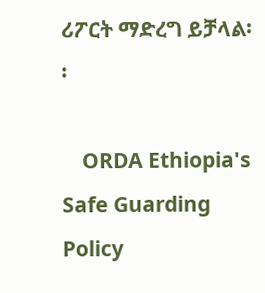ሪፖርት ማድረግ ይቻላል፡፡

    ORDA Ethiopia's Safe Guarding Policy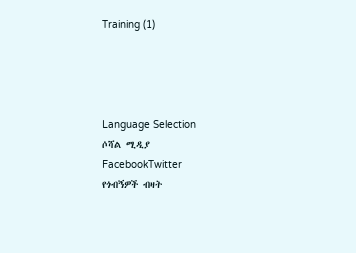Training (1)




Language Selection
ሶሻል ሚዲያ
FacebookTwitter
የጎብኝዎች ብዛት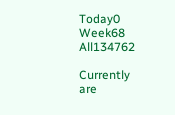Today0
Week68
All134762

Currently are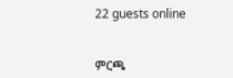22 guests online


ምርጫ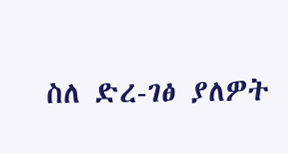ስለ ድረ-ገፅ ያለዎት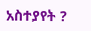አስተያየት ?